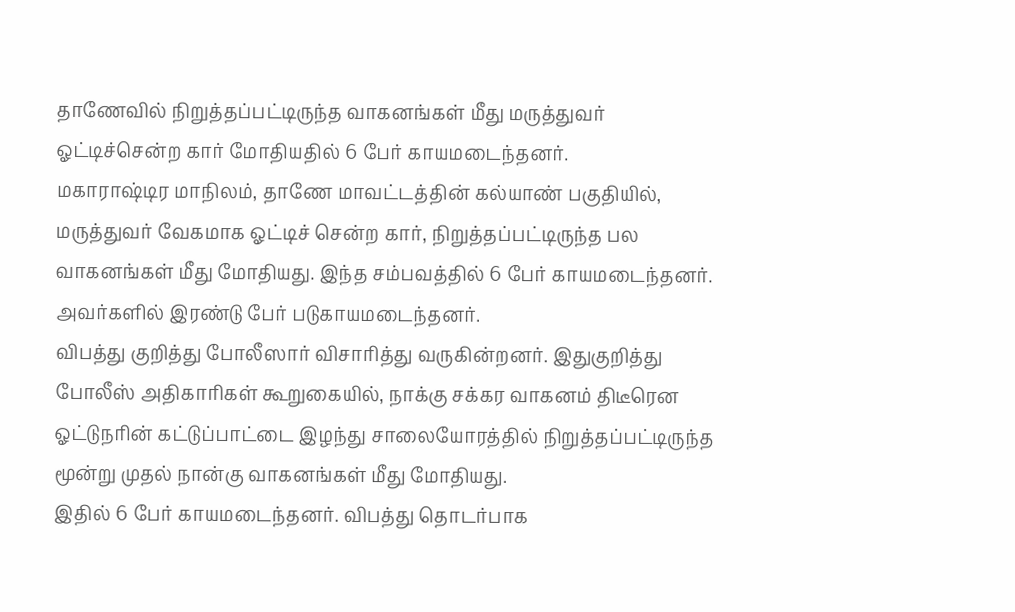தாணேவில் நிறுத்தப்பட்டிருந்த வாகனங்கள் மீது மருத்துவர் ஓட்டிச்சென்ற கார் மோதியதில் 6 பேர் காயமடைந்தனர்.
மகாராஷ்டிர மாநிலம், தாணே மாவட்டத்தின் கல்யாண் பகுதியில், மருத்துவர் வேகமாக ஓட்டிச் சென்ற கார், நிறுத்தப்பட்டிருந்த பல வாகனங்கள் மீது மோதியது. இந்த சம்பவத்தில் 6 பேர் காயமடைந்தனர். அவர்களில் இரண்டு பேர் படுகாயமடைந்தனர்.
விபத்து குறித்து போலீஸார் விசாரித்து வருகின்றனர். இதுகுறித்து போலீஸ் அதிகாரிகள் கூறுகையில், நாக்கு சக்கர வாகனம் திடீரென ஓட்டுநரின் கட்டுப்பாட்டை இழந்து சாலையோரத்தில் நிறுத்தப்பட்டிருந்த மூன்று முதல் நான்கு வாகனங்கள் மீது மோதியது.
இதில் 6 பேர் காயமடைந்தனர். விபத்து தொடர்பாக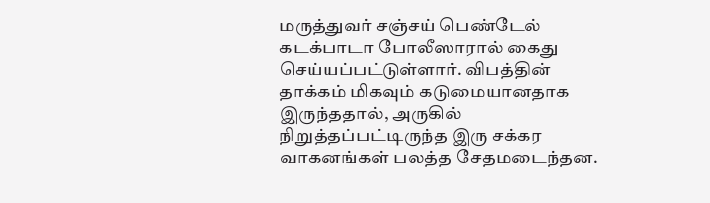மருத்துவர் சஞ்சய் பெண்டேல் கடக்பாடா போலீஸாரால் கைது செய்யப்பட்டுள்ளார். விபத்தின் தாக்கம் மிகவும் கடுமையானதாக இருந்ததால், அருகில் நிறுத்தப்பட்டிருந்த இரு சக்கர வாகனங்கள் பலத்த சேதமடைந்தன.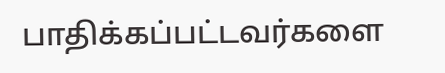பாதிக்கப்பட்டவர்களை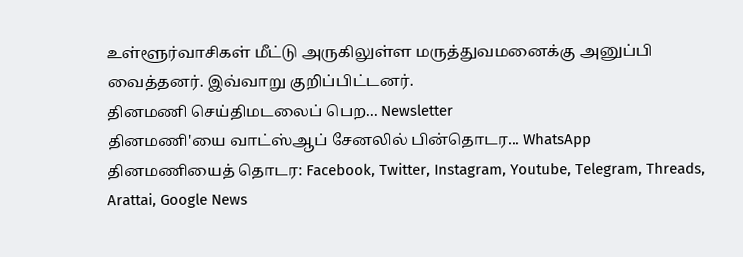உள்ளூர்வாசிகள் மீட்டு அருகிலுள்ள மருத்துவமனைக்கு அனுப்பி வைத்தனர். இவ்வாறு குறிப்பிட்டனர்.
தினமணி செய்திமடலைப் பெற... Newsletter
தினமணி'யை வாட்ஸ்ஆப் சேனலில் பின்தொடர... WhatsApp
தினமணியைத் தொடர: Facebook, Twitter, Instagram, Youtube, Telegram, Threads, Arattai, Google News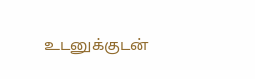உடனுக்குடன்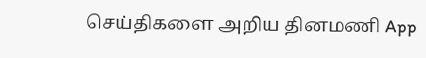செய்திகளை அறிய தினமணி App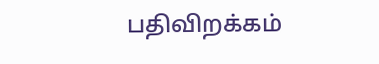பதிவிறக்கம்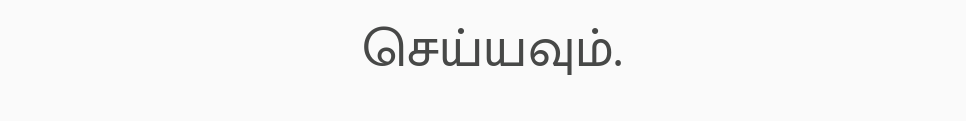செய்யவும்.